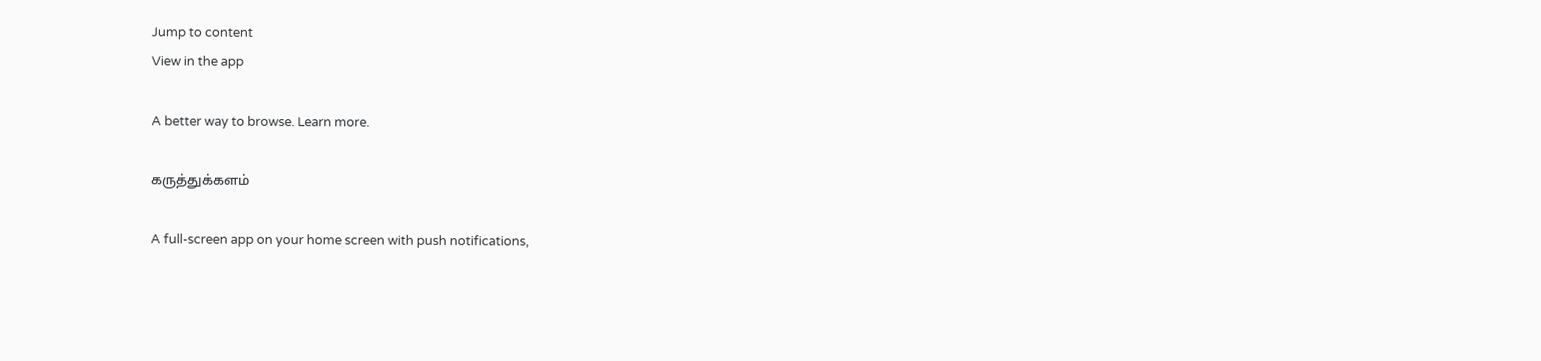Jump to content
View in the app

A better way to browse. Learn more.

கருத்துக்களம்

A full-screen app on your home screen with push notifications,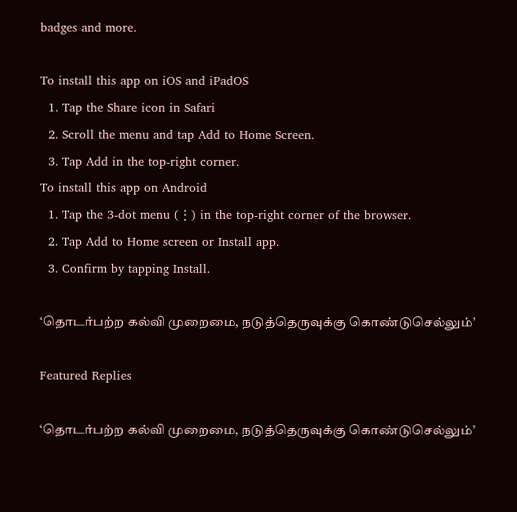badges and more.

To install this app on iOS and iPadOS
  1. Tap the Share icon in Safari
  2. Scroll the menu and tap Add to Home Screen.
  3. Tap Add in the top-right corner.
To install this app on Android
  1. Tap the 3-dot menu (⋮) in the top-right corner of the browser.
  2. Tap Add to Home screen or Install app.
  3. Confirm by tapping Install.

‘தொடர்பற்ற கல்வி முறைமை, நடுத்தெருவுக்கு கொண்டுசெல்லும்’

Featured Replies

‘தொடர்பற்ற கல்வி முறைமை, நடுத்தெருவுக்கு கொண்டுசெல்லும்’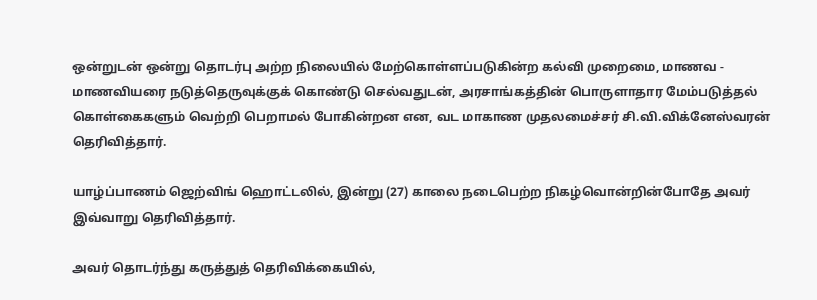ஒன்றுடன் ஒன்று தொடர்பு அற்ற நிலையில் மேற்கொள்ளப்படுகின்ற கல்வி முறைமை, மாணவ - மாணவியரை நடுத்தெருவுக்குக் கொண்டு செல்வதுடன், அரசாங்கத்தின் பொருளாதார மேம்படுத்தல் கொள்கைகளும் வெற்றி பெறாமல் போகின்றன என, வட மாகாண முதலமைச்சர் சி.வி.விக்னேஸ்வரன் தெரிவித்தார்.

யாழ்ப்பாணம் ஜெற்விங் ஹொட்டலில், இன்று (27) காலை நடைபெற்ற நிகழ்வொன்றின்போதே அவர் இவ்வாறு தெரிவித்தார்.

அவர் தொடர்ந்து கருத்துத் தெரிவிக்கையில்,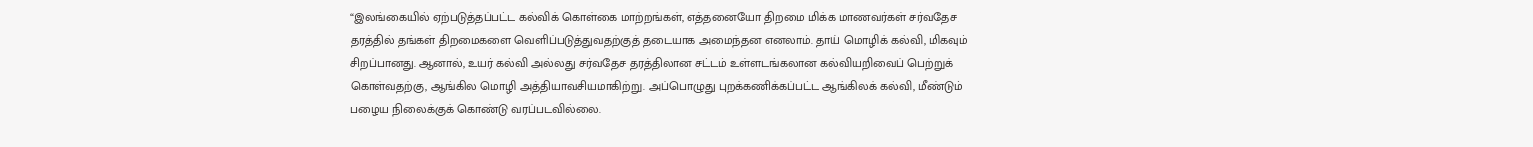“இலங்கையில் ஏற்படுத்தப்பட்ட கல்விக் கொள்கை மாற்றங்கள், எத்தனையோ திறமை மிக்க மாணவர்கள் சர்வதேச தரத்தில் தங்கள் திறமைகளை வெளிப்படுத்துவதற்குத் தடையாக அமைந்தன எனலாம். தாய் மொழிக் கல்வி, மிகவும் சிறப்பானது. ஆனால், உயர் கல்வி அல்லது சர்வதேச தரத்திலான சட்டம் உள்ளடங்கலான கல்வியறிவைப் பெற்றுக் கொள்வதற்கு, ஆங்கில மொழி அத்தியாவசியமாகிற்று. அப்பொழுது புறக்கணிக்கப்பட்ட ஆங்கிலக் கல்வி, மீண்டும் பழைய நிலைக்குக் கொண்டு வரப்படவில்லை.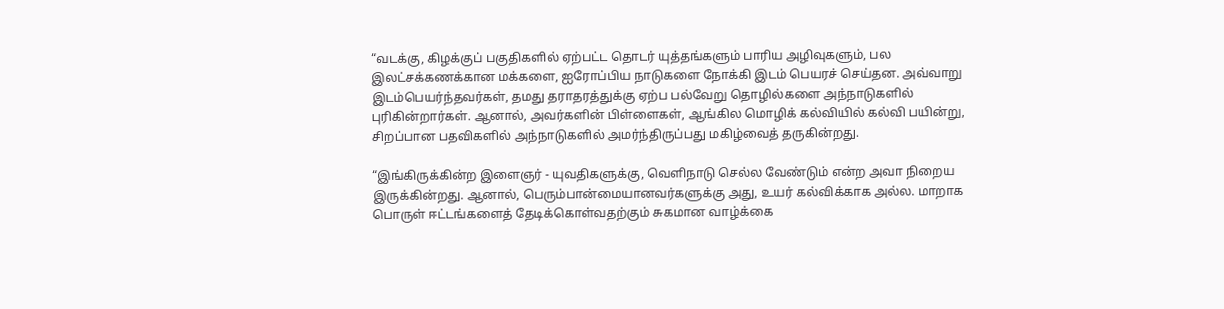“வடக்கு, கிழக்குப் பகுதிகளில் ஏற்பட்ட தொடர் யுத்தங்களும் பாரிய அழிவுகளும், பல இலட்சக்கணக்கான மக்களை, ஐரோப்பிய நாடுகளை நோக்கி இடம் பெயரச் செய்தன. அவ்வாறு இடம்பெயர்ந்தவர்கள், தமது தராதரத்துக்கு ஏற்ப பல்வேறு தொழில்களை அந்நாடுகளில் புரிகின்றார்கள். ஆனால், அவர்களின் பிள்ளைகள், ஆங்கில மொழிக் கல்வியில் கல்வி பயின்று, சிறப்பான பதவிகளில் அந்நாடுகளில் அமர்ந்திருப்பது மகிழ்வைத் தருகின்றது.

“இங்கிருக்கின்ற இளைஞர் - யுவதிகளுக்கு, வெளிநாடு செல்ல வேண்டும் என்ற அவா நிறைய இருக்கின்றது. ஆனால், பெரும்பான்மையானவர்களுக்கு அது, உயர் கல்விக்காக அல்ல. மாறாக பொருள் ஈட்டங்களைத் தேடிக்கொள்வதற்கும் சுகமான வாழ்க்கை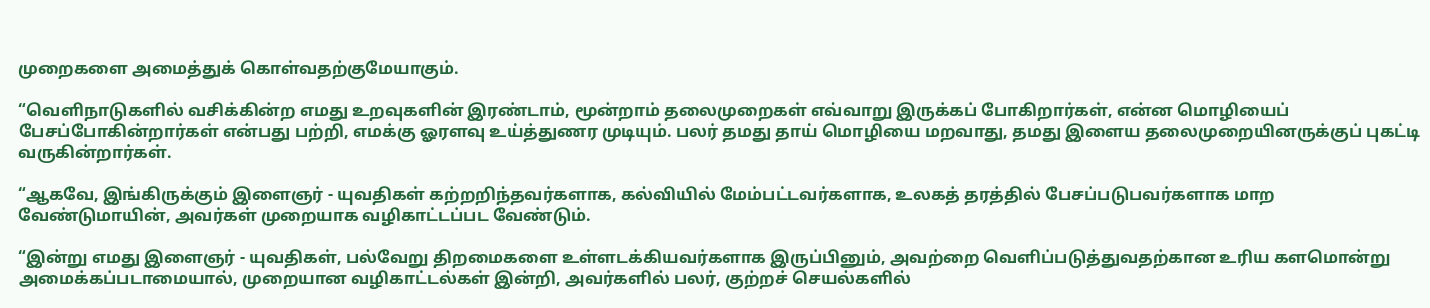முறைகளை அமைத்துக் கொள்வதற்குமேயாகும்.

“வெளிநாடுகளில் வசிக்கின்ற எமது உறவுகளின் இரண்டாம், மூன்றாம் தலைமுறைகள் எவ்வாறு இருக்கப் போகிறார்கள், என்ன மொழியைப் பேசப்போகின்றார்கள் என்பது பற்றி, எமக்கு ஓரளவு உய்த்துணர முடியும். பலர் தமது தாய் மொழியை மறவாது, தமது இளைய தலைமுறையினருக்குப் புகட்டி வருகின்றார்கள்.

“ஆகவே, இங்கிருக்கும் இளைஞர் - யுவதிகள் கற்றறிந்தவர்களாக, கல்வியில் மேம்பட்டவர்களாக, உலகத் தரத்தில் பேசப்படுபவர்களாக மாற வேண்டுமாயின், அவர்கள் முறையாக வழிகாட்டப்பட வேண்டும்.

“இன்று எமது இளைஞர் - யுவதிகள், பல்வேறு திறமைகளை உள்ளடக்கியவர்களாக இருப்பினும், அவற்றை வெளிப்படுத்துவதற்கான உரிய களமொன்று அமைக்கப்படாமையால், முறையான வழிகாட்டல்கள் இன்றி, அவர்களில் பலர், குற்றச் செயல்களில்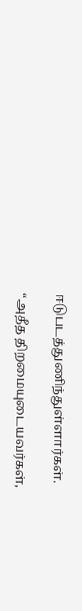ஈடுபடத்துணிந்துள்ளார்கள்.

“அதீத திறமையுடையவர்கள்,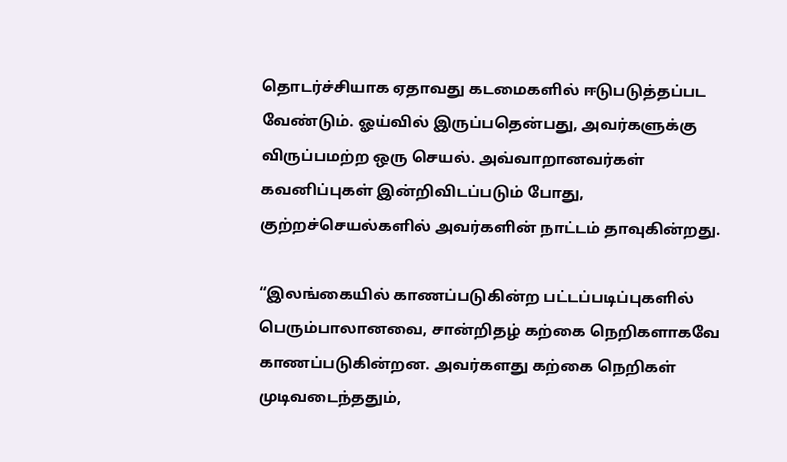தொடர்ச்சியாக ஏதாவது கடமைகளில் ஈடுபடுத்தப்பட வேண்டும். ஓய்வில் இருப்பதென்பது, அவர்களுக்கு விருப்பமற்ற ஒரு செயல். அவ்வாறானவர்கள் கவனிப்புகள் இன்றிவிடப்படும் போது, குற்றச்செயல்களில் அவர்களின் நாட்டம் தாவுகின்றது.

“இலங்கையில் காணப்படுகின்ற பட்டப்படிப்புகளில் பெரும்பாலானவை, சான்றிதழ் கற்கை நெறிகளாகவே காணப்படுகின்றன. அவர்களது கற்கை நெறிகள் முடிவடைந்ததும்,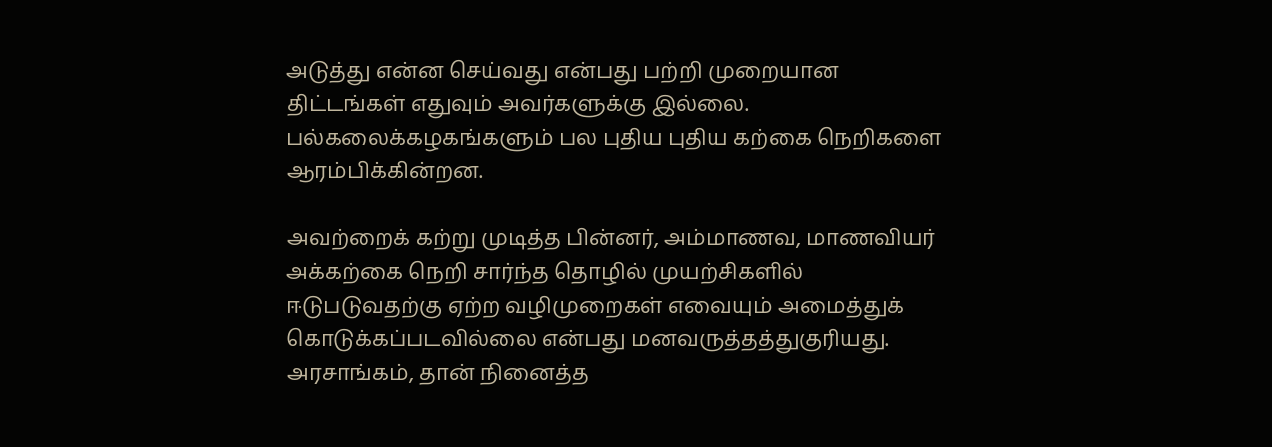அடுத்து என்ன செய்வது என்பது பற்றி முறையான திட்டங்கள் எதுவும் அவர்களுக்கு இல்லை. பல்கலைக்கழகங்களும் பல புதிய புதிய கற்கை நெறிகளை ஆரம்பிக்கின்றன.

அவற்றைக் கற்று முடித்த பின்னர், அம்மாணவ, மாணவியர் அக்கற்கை நெறி சார்ந்த தொழில் முயற்சிகளில் ஈடுபடுவதற்கு ஏற்ற வழிமுறைகள் எவையும் அமைத்துக் கொடுக்கப்படவில்லை என்பது மனவருத்தத்துகுரியது. அரசாங்கம், தான் நினைத்த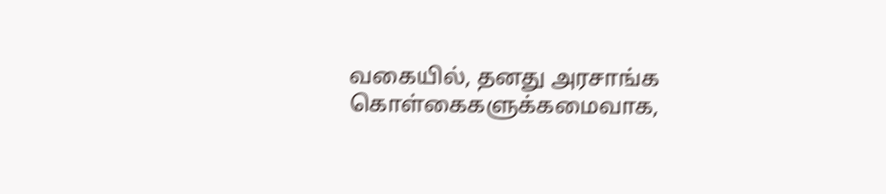வகையில், தனது அரசாங்க கொள்கைகளுக்கமைவாக,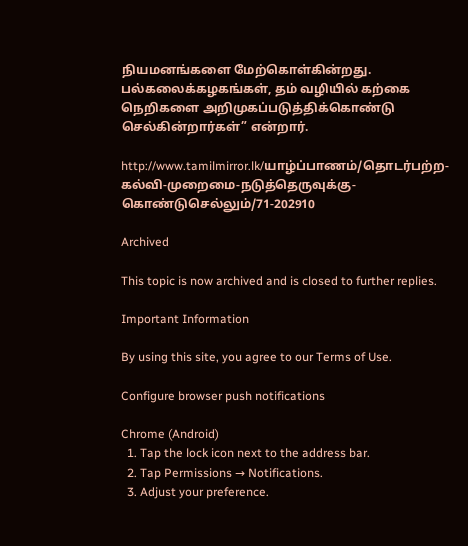நியமனங்களை மேற்கொள்கின்றது. பல்கலைக்கழகங்கள், தம் வழியில் கற்கை நெறிகளை அறிமுகப்படுத்திக்கொண்டு செல்கின்றார்கள்” என்றார்.

http://www.tamilmirror.lk/யாழ்ப்பாணம்/தொடர்பற்ற-கல்வி-முறைமை-நடுத்தெருவுக்கு-கொண்டுசெல்லும்/71-202910

Archived

This topic is now archived and is closed to further replies.

Important Information

By using this site, you agree to our Terms of Use.

Configure browser push notifications

Chrome (Android)
  1. Tap the lock icon next to the address bar.
  2. Tap Permissions → Notifications.
  3. Adjust your preference.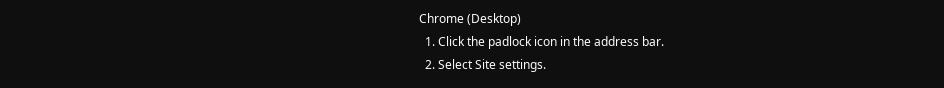Chrome (Desktop)
  1. Click the padlock icon in the address bar.
  2. Select Site settings.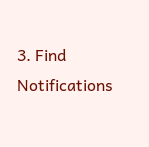3. Find Notifications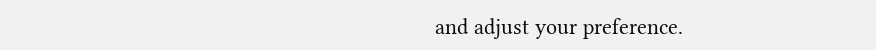and adjust your preference.